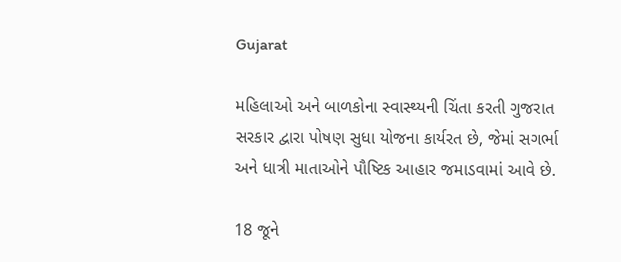Gujarat

મહિલાઓ અને બાળકોના સ્વાસ્થ્યની ચિંતા કરતી ગુજરાત સરકાર દ્વારા પોષણ સુધા યોજના કાર્યરત છે, જેમાં સગર્ભા અને ધાત્રી માતાઓને પૌષ્ટિક આહાર જમાડવામાં આવે છે.

18 જૂને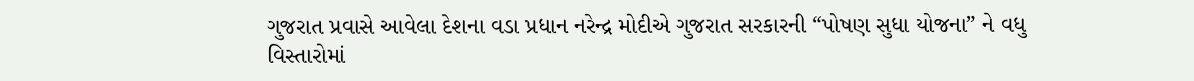ગુજરાત પ્રવાસે આવેલા દેશના વડા પ્રધાન નરેન્દ્ર મોદીએ ગુજરાત સરકારની “પોષણ સુધા યોજના” ને વધુ વિસ્તારોમાં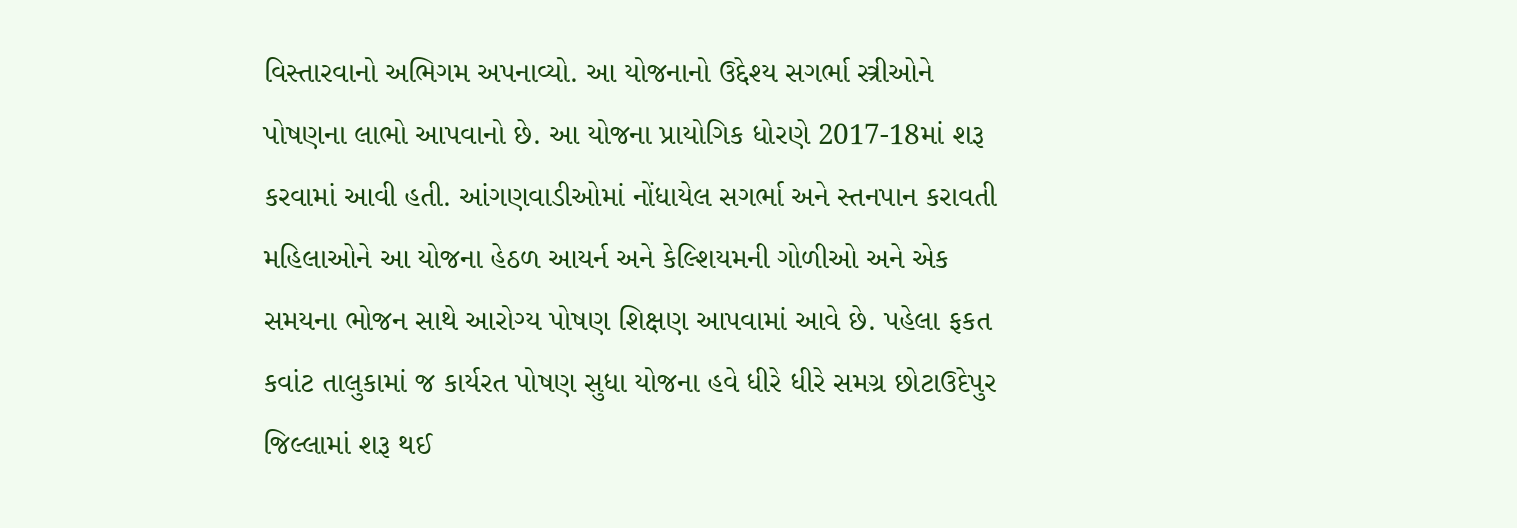વિસ્તારવાનો અભિગમ અપનાવ્યો. આ યોજનાનો ઉદ્દેશ્ય સગર્ભા સ્ત્રીઓને પોષણના લાભો આપવાનો છે. આ યોજના પ્રાયોગિક ધોરણે 2017-18માં શરૂ કરવામાં આવી હતી. આંગણવાડીઓમાં નોંધાયેલ સગર્ભા અને સ્તનપાન કરાવતી મહિલાઓને આ યોજના હેઠળ આયર્ન અને કેલ્શિયમની ગોળીઓ અને એક સમયના ભોજન સાથે આરોગ્ય પોષણ શિક્ષણ આપવામાં આવે છે. પહેલા ફકત કવાંટ તાલુકામાં જ કાર્યરત પોષણ સુધા યોજના હવે ધીરે ધીરે સમગ્ર છોટાઉદેપુર જિલ્લામાં શરૂ થઈ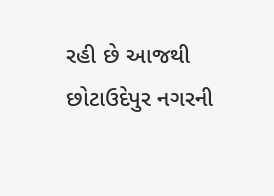રહી છે આજથી છોટાઉદેપુર નગરની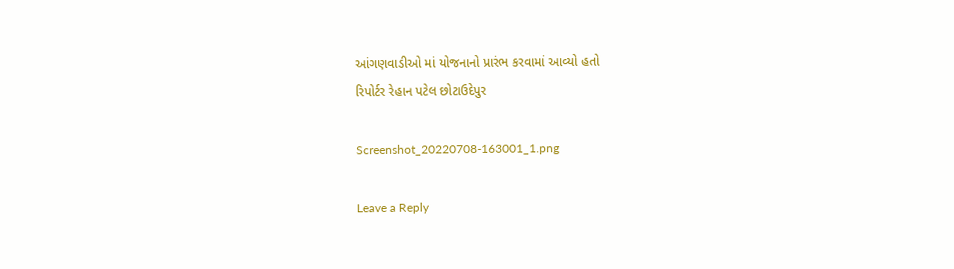આંગણવાડીઓ માં યોજનાનો પ્રારંભ કરવામાં આવ્યો હતો
રિપોર્ટર રેહાન પટેલ છોટાઉદેપુર

Screenshot_20220708-163001_1.png

Leave a Reply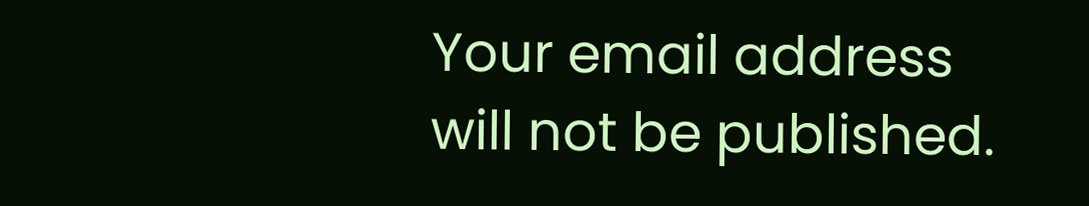Your email address will not be published.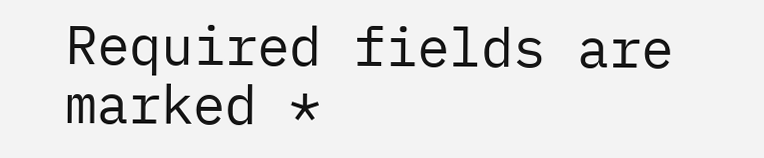Required fields are marked *